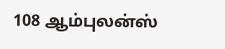108 ஆம்புலன்ஸ்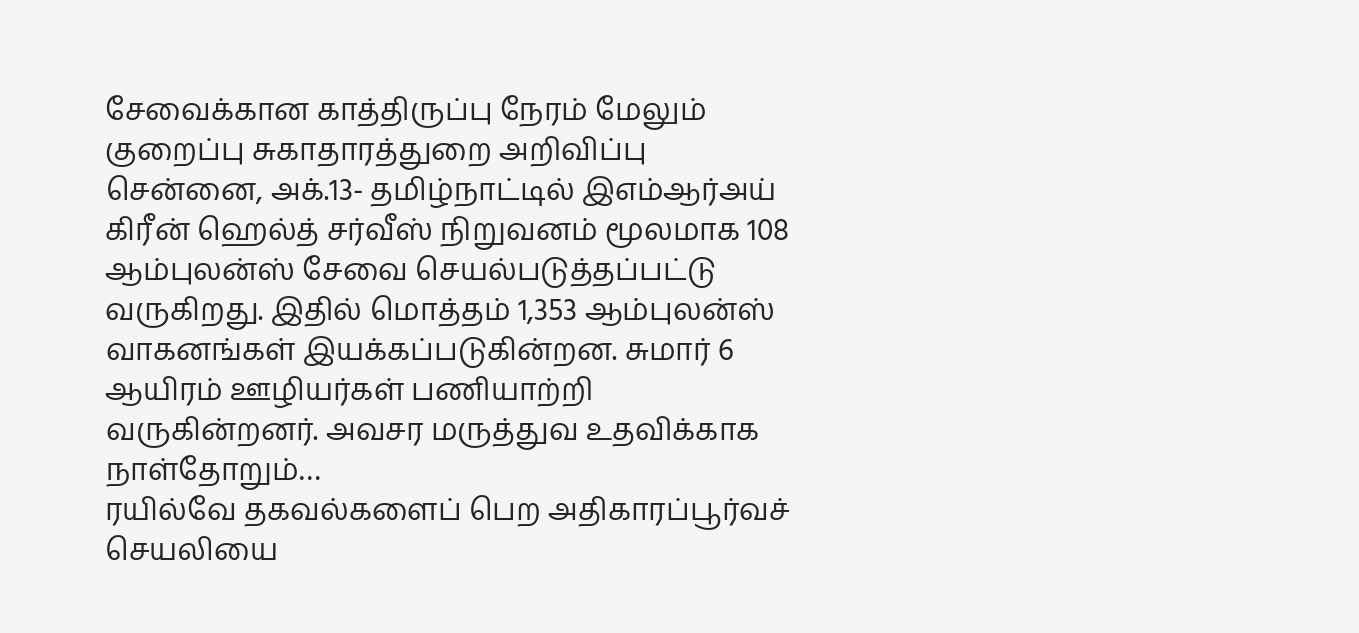சேவைக்கான காத்திருப்பு நேரம் மேலும் குறைப்பு சுகாதாரத்துறை அறிவிப்பு
சென்னை, அக்.13- தமிழ்நாட்டில் இஎம்ஆர்அய் கிரீன் ஹெல்த் சர்வீஸ் நிறுவனம் மூலமாக 108 ஆம்புலன்ஸ் சேவை செயல்படுத்தப்பட்டு வருகிறது. இதில் மொத்தம் 1,353 ஆம்புலன்ஸ் வாகனங்கள் இயக்கப்படுகின்றன. சுமார் 6 ஆயிரம் ஊழியர்கள் பணியாற்றி வருகின்றனர். அவசர மருத்துவ உதவிக்காக நாள்தோறும்…
ரயில்வே தகவல்களைப் பெற அதிகாரப்பூர்வச் செயலியை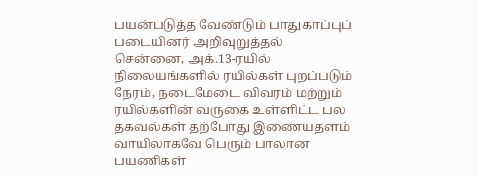பயன்படுத்த வேண்டும் பாதுகாப்புப் படையினர் அறிவுறுத்தல்
சென்னை, அக்.13-ரயில் நிலையங்களில் ரயில்கள் புறப்படும் நேரம், நடைமேடை விவரம் மற்றும் ரயில்களின் வருகை உள்ளிட்ட பல தகவல்கள் தற்போது இணையதளம் வாயிலாகவே பெரும் பாலான பயணிகள்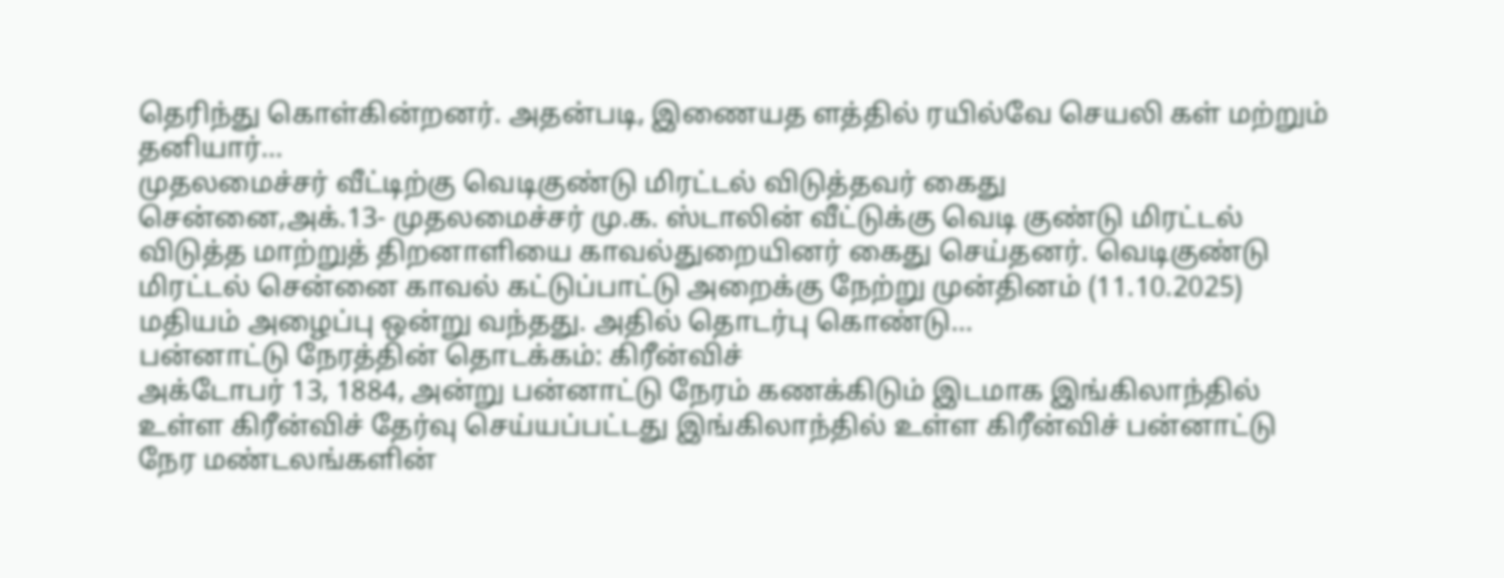தெரிந்து கொள்கின்றனர். அதன்படி, இணையத ளத்தில் ரயில்வே செயலி கள் மற்றும் தனியார்…
முதலமைச்சர் வீட்டிற்கு வெடிகுண்டு மிரட்டல் விடுத்தவர் கைது
சென்னை,அக்.13- முதலமைச்சர் மு.க. ஸ்டாலின் வீட்டுக்கு வெடி குண்டு மிரட்டல் விடுத்த மாற்றுத் திறனாளியை காவல்துறையினர் கைது செய்தனர். வெடிகுண்டு மிரட்டல் சென்னை காவல் கட்டுப்பாட்டு அறைக்கு நேற்று முன்தினம் (11.10.2025) மதியம் அழைப்பு ஒன்று வந்தது. அதில் தொடர்பு கொண்டு…
பன்னாட்டு நேரத்தின் தொடக்கம்: கிரீன்விச்
அக்டோபர் 13, 1884, அன்று பன்னாட்டு நேரம் கணக்கிடும் இடமாக இங்கிலாந்தில் உள்ள கிரீன்விச் தேர்வு செய்யப்பட்டது இங்கிலாந்தில் உள்ள கிரீன்விச் பன்னாட்டு நேர மண்டலங்களின்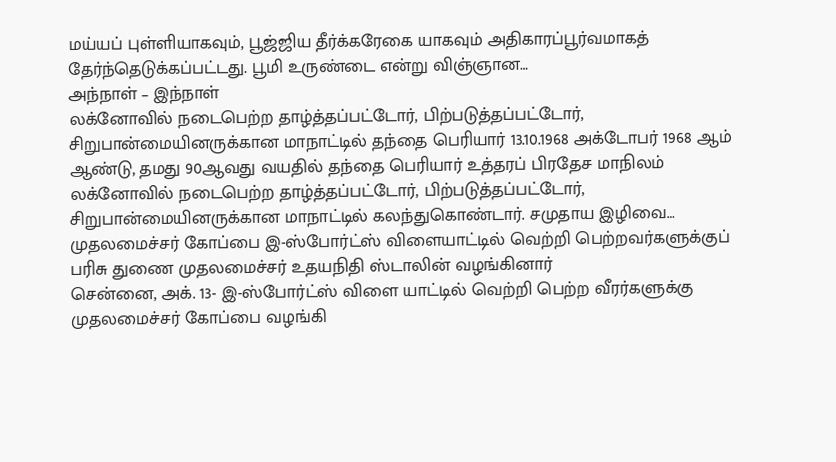மய்யப் புள்ளியாகவும், பூஜ்ஜிய தீர்க்கரேகை யாகவும் அதிகாரப்பூர்வமாகத் தேர்ந்தெடுக்கப்பட்டது. பூமி உருண்டை என்று விஞ்ஞான…
அந்நாள் – இந்நாள்
லக்னோவில் நடைபெற்ற தாழ்த்தப்பட்டோர், பிற்படுத்தப்பட்டோர், சிறுபான்மையினருக்கான மாநாட்டில் தந்தை பெரியார் 13.10.1968 அக்டோபர் 1968 ஆம் ஆண்டு, தமது 90ஆவது வயதில் தந்தை பெரியார் உத்தரப் பிரதேச மாநிலம் லக்னோவில் நடைபெற்ற தாழ்த்தப்பட்டோர், பிற்படுத்தப்பட்டோர், சிறுபான்மையினருக்கான மாநாட்டில் கலந்துகொண்டார். சமுதாய இழிவை…
முதலமைச்சர் கோப்பை இ-ஸ்போர்ட்ஸ் விளையாட்டில் வெற்றி பெற்றவர்களுக்குப் பரிசு துணை முதலமைச்சர் உதயநிதி ஸ்டாலின் வழங்கினார்
சென்னை, அக். 13- இ-ஸ்போர்ட்ஸ் விளை யாட்டில் வெற்றி பெற்ற வீரர்களுக்கு முதலமைச்சர் கோப்பை வழங்கி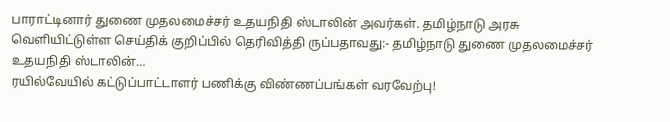பாராட்டினார் துணை முதலமைச்சர் உதயநிதி ஸ்டாலின் அவர்கள். தமிழ்நாடு அரசு வெளியிட்டுள்ள செய்திக் குறிப்பில் தெரிவித்தி ருப்பதாவது:- தமிழ்நாடு துணை முதலமைச்சர் உதயநிதி ஸ்டாலின்…
ரயில்வேயில் கட்டுப்பாட்டாளர் பணிக்கு விண்ணப்பங்கள் வரவேற்பு!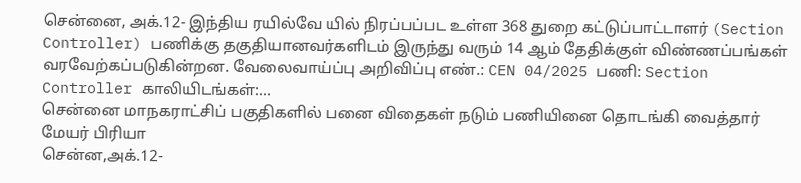சென்னை, அக்.12- இந்திய ரயில்வே யில் நிரப்பப்பட உள்ள 368 துறை கட்டுப்பாட்டாளர் (Section Controller) பணிக்கு தகுதியானவர்களிடம் இருந்து வரும் 14 ஆம் தேதிக்குள் விண்ணப்பங்கள் வரவேற்கப்படுகின்றன. வேலைவாய்ப்பு அறிவிப்பு எண்.: CEN 04/2025 பணி: Section Controller காலியிடங்கள்:…
சென்னை மாநகராட்சிப் பகுதிகளில் பனை விதைகள் நடும் பணியினை தொடங்கி வைத்தார் மேயர் பிரியா
சென்ன,அக்.12-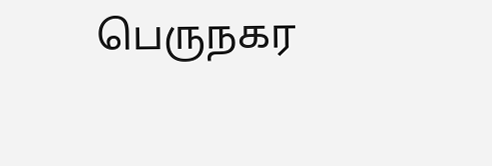பெருநகர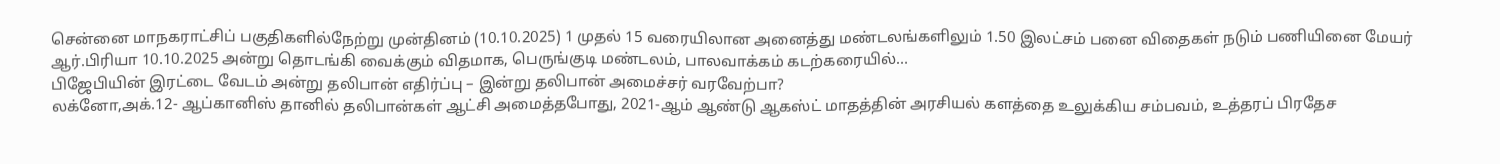சென்னை மாநகராட்சிப் பகுதிகளில்நேற்று முன்தினம் (10.10.2025) 1 முதல் 15 வரையிலான அனைத்து மண்டலங்களிலும் 1.50 இலட்சம் பனை விதைகள் நடும் பணியினை மேயர் ஆர்.பிரியா 10.10.2025 அன்று தொடங்கி வைக்கும் விதமாக, பெருங்குடி மண்டலம், பாலவாக்கம் கடற்கரையில்…
பிஜேபியின் இரட்டை வேடம் அன்று தலிபான் எதிர்ப்பு – இன்று தலிபான் அமைச்சர் வரவேற்பா?
லக்னோ,அக்.12- ஆப்கானிஸ் தானில் தலிபான்கள் ஆட்சி அமைத்தபோது, 2021-ஆம் ஆண்டு ஆகஸ்ட் மாதத்தின் அரசியல் களத்தை உலுக்கிய சம்பவம், உத்தரப் பிரதேச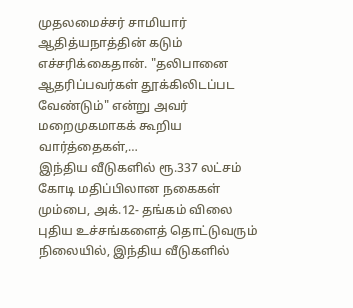முதலமைச்சர் சாமியார் ஆதித்யநாத்தின் கடும் எச்சரிக்கைதான். "தலிபானை ஆதரிப்பவர்கள் தூக்கிலிடப்பட வேண்டும்" என்று அவர் மறைமுகமாகக் கூறிய வார்த்தைகள்,…
இந்திய வீடுகளில் ரூ.337 லட்சம் கோடி மதிப்பிலான நகைகள்
மும்பை, அக்.12- தங்கம் விலை புதிய உச்சங்களைத் தொட்டுவரும் நிலையில், இந்திய வீடுகளில்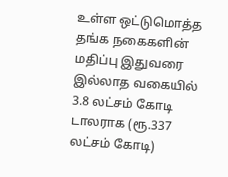உள்ள ஒட்டுமொத்த தங்க நகைகளின் மதிப்பு இதுவரை இல்லாத வகையில் 3.8 லட்சம் கோடி டாலராக (ரூ.337 லட்சம் கோடி)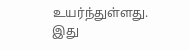உயர்ந்துள்ளது. இது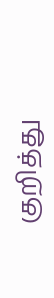குறித்து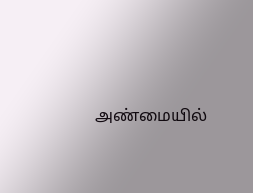அண்மையில்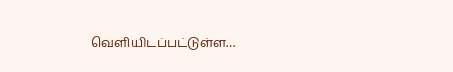வெளியிடப்பட்டுள்ள…